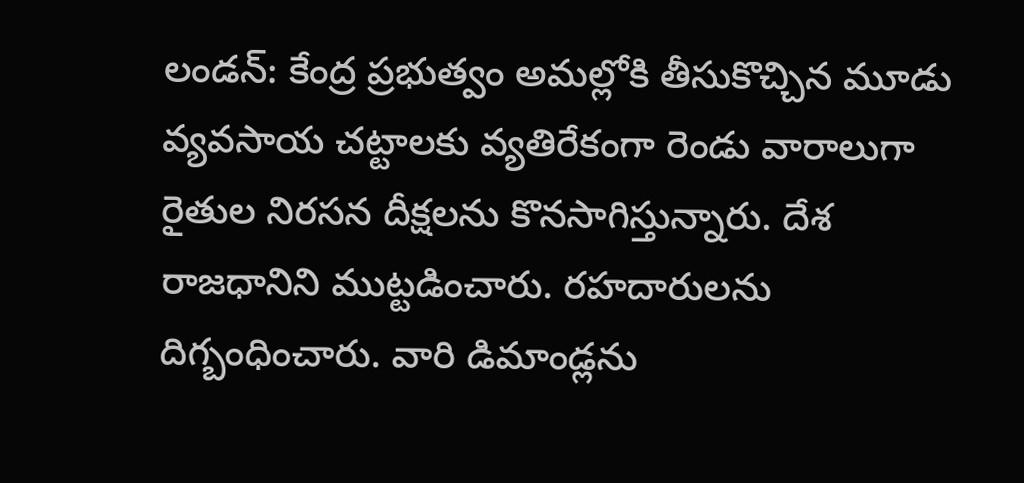లండన్: కేంద్ర ప్రభుత్వం అమల్లోకి తీసుకొచ్చిన మూడు వ్యవసాయ చట్టాలకు వ్యతిరేకంగా రెండు వారాలుగా రైతుల నిరసన దీక్షలను కొనసాగిస్తున్నారు. దేశ రాజధానిని ముట్టడించారు. రహదారులను దిగ్బంధించారు. వారి డిమాండ్లను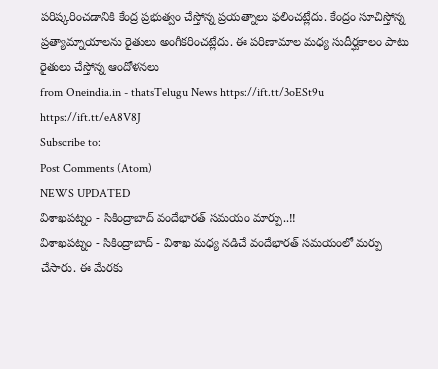పరిష్కరించడానికి కేంద్ర ప్రభుత్వం చేస్తోన్న ప్రయత్నాలు ఫలించట్లేదు. కేంద్రం సూచిస్తోన్న ప్రత్యామ్నాయాలను రైతులు అంగీకరించట్లేదు. ఈ పరిణామాల మధ్య సుదీర్ఘకాలం పాటు రైతులు చేస్తోన్న ఆందోళనలు
from Oneindia.in - thatsTelugu News https://ift.tt/3oESt9u
https://ift.tt/eA8V8J
Subscribe to:
Post Comments (Atom)
NEWS UPDATED
విశాఖపట్నం - సికింద్రాబాద్ వందేభారత్ సమయం మార్పు..!!
విశాఖపట్నం - సికింద్రాబాద్ - విశాఖ మధ్య నడిచే వందేభారత్ సమయంలో మర్పు చేసారు. ఈ మేరకు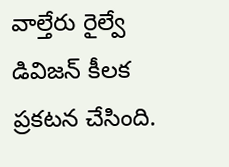వాల్తేరు రైల్వే డివిజన్ కీలక ప్రకటన చేసింది.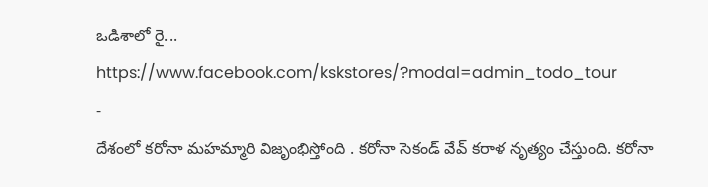ఒడిశాలో రై...
https://www.facebook.com/kskstores/?modal=admin_todo_tour
-
దేశంలో కరోనా మహమ్మారి విజృంభిస్తోంది . కరోనా సెకండ్ వేవ్ కరాళ నృత్యం చేస్తుంది. కరోనా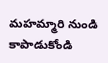మహమ్మారి నుండి కాపాడుకోండి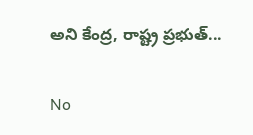అని కేంద్ర, రాష్ట్ర ప్రభుత్...

No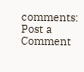comments:
Post a Comment